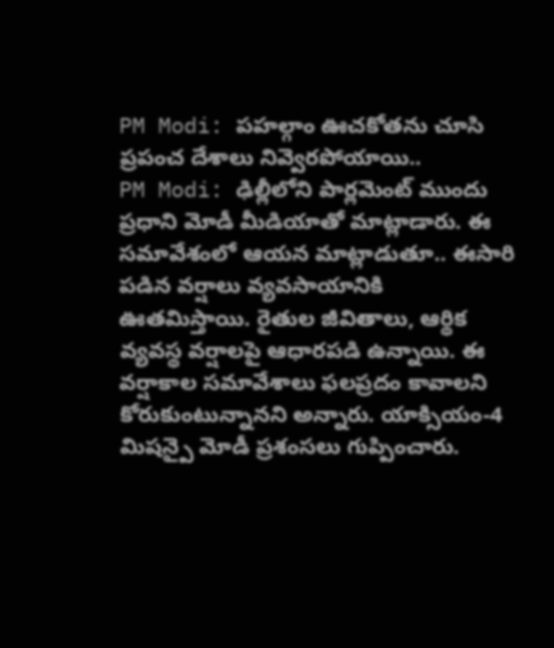PM Modi: పహల్గాం ఊచకోతను చూసి ప్రపంచ దేశాలు నివ్వెరపోయాయి..
PM Modi: ఢిల్లీలోని పార్లమెంట్ ముందు ప్రధాని మోడీ మీడియాతో మాట్లాడారు. ఈ సమావేశంలో ఆయన మాట్లాడుతూ.. ఈసారి పడిన వర్షాలు వ్యవసాయానికి ఊతమిస్తాయి. రైతుల జీవితాలు, ఆర్థిక వ్యవస్థ వర్షాలపై ఆధారపడి ఉన్నాయి. ఈ వర్షాకాల సమావేశాలు ఫలప్రదం కావాలని కోరుకుంటున్నానని అన్నారు. యాక్సియం-4 మిషన్పై మోడీ ప్రశంసలు గుప్పించారు.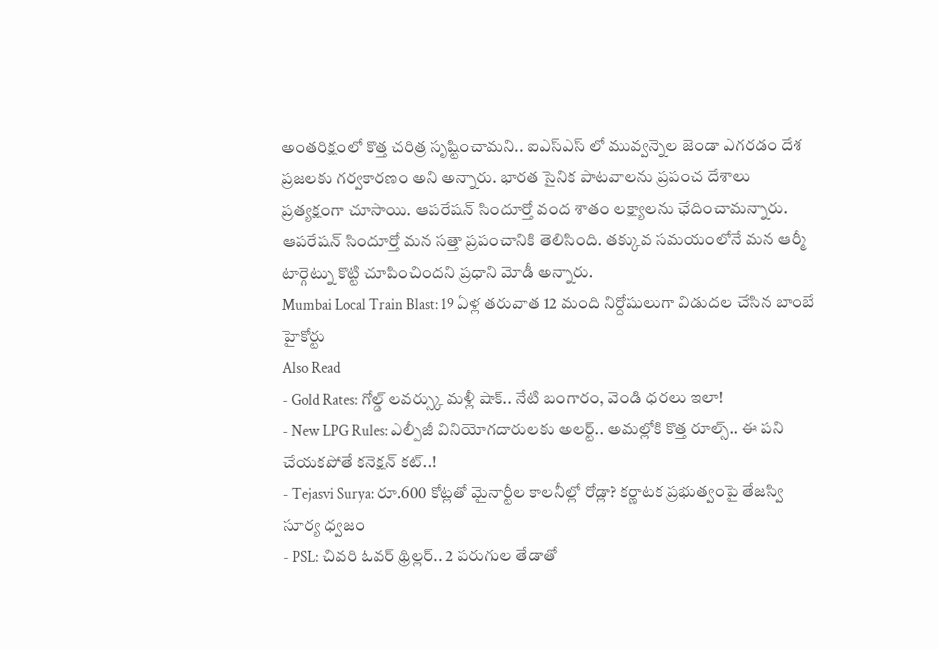అంతరిక్షంలో కొత్త చరిత్ర సృష్టించామని.. ఐఎస్ఎస్ లో మువ్వన్నెల జెండా ఎగరడం దేశ ప్రజలకు గర్వకారణం అని అన్నారు. భారత సైనిక పాటవాలను ప్రపంచ దేశాలు ప్రత్యక్షంగా చూసాయి. ఆపరేషన్ సిందూర్తో వంద శాతం లక్ష్యాలను ఛేదించామన్నారు. ఆపరేషన్ సిందూర్తో మన సత్తా ప్రపంచానికి తెలిసింది. తక్కువ సమయంలోనే మన ఆర్మీ టార్గెట్ను కొట్టి చూపించిందని ప్రధాని మోడీ అన్నారు.
Mumbai Local Train Blast: 19 ఏళ్ల తరువాత 12 మంది నిర్దోషులుగా విడుదల చేసిన బాంబే హైకోర్టు
Also Read
- Gold Rates: గోల్డ్ లవర్స్కు మళ్లీ షాక్.. నేటి బంగారం, వెండి ధరలు ఇలా!
- New LPG Rules: ఎల్పీజీ వినియోగదారులకు అలర్ట్.. అమల్లోకి కొత్త రూల్స్.. ఈ పని చేయకపోతే కనెక్షన్ కట్..!
- Tejasvi Surya: రూ.600 కోట్లతో మైనార్టీల కాలనీల్లో రోడ్లా? కర్ణాటక ప్రభుత్వంపై తేజస్వి సూర్య ధ్వజం
- PSL: చివరి ఓవర్ థ్రిల్లర్.. 2 పరుగుల తేడాతో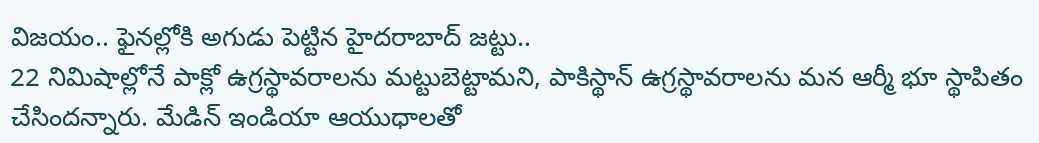విజయం.. ఫైనల్లోకి అగుడు పెట్టిన హైదరాబాద్ జట్టు..
22 నిమిషాల్లోనే పాక్లో ఉగ్రస్థావరాలను మట్టుబెట్టామని, పాకిస్థాన్ ఉగ్రస్థావరాలను మన ఆర్మీ భూ స్థాపితం చేసిందన్నారు. మేడిన్ ఇండియా ఆయుధాలతో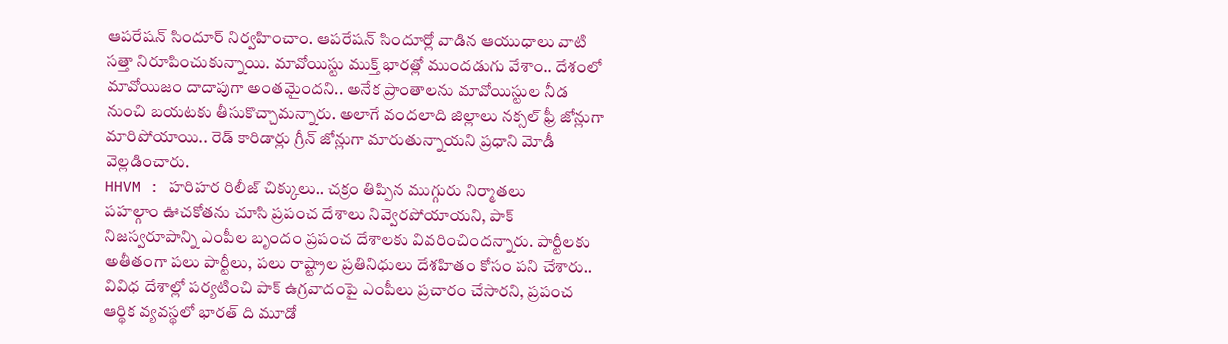ఆపరేషన్ సిందూర్ నిర్వహించాం. ఆపరేషన్ సిందూర్లో వాడిన ఆయుధాలు వాటి సత్తా నిరూపించుకున్నాయి. మావోయిస్టు ముక్త్ భారత్లో ముందడుగు వేశాం.. దేశంలో మావోయిజం దాదాపుగా అంతమైందని.. అనేక ప్రాంతాలను మావోయిస్టుల నీడ నుంచి బయటకు తీసుకొచ్చామన్నారు. అలాగే వందలాది జిల్లాలు నక్సల్ ఫ్రీ జోన్లుగా మారిపోయాయి.. రెడ్ కారిడార్లు గ్రీన్ జోన్లుగా మారుతున్నాయని ప్రధాని మోడీ వెల్లడించారు.
HHVM : హరిహర రిలీజ్ చిక్కులు.. చక్రం తిప్పిన ముగ్గురు నిర్మాతలు
పహల్గాం ఊచకోతను చూసి ప్రపంచ దేశాలు నివ్వెరపోయాయని, పాక్ నిజస్వరూపాన్ని ఎంపీల బృందం ప్రపంచ దేశాలకు వివరించిందన్నారు. పార్టీలకు అతీతంగా పలు పార్టీలు, పలు రాష్ట్రాల ప్రతినిధులు దేశహితం కోసం పని చేశారు.. వివిధ దేశాల్లో పర్యటించి పాక్ ఉగ్రవాదంపై ఎంపీలు ప్రచారం చేసారని, ప్రపంచ ఆర్థిక వ్యవస్థలో భారత్ ది మూడో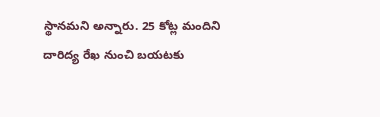స్థానమని అన్నారు. 25 కోట్ల మందిని దారిద్య రేఖ నుంచి బయటకు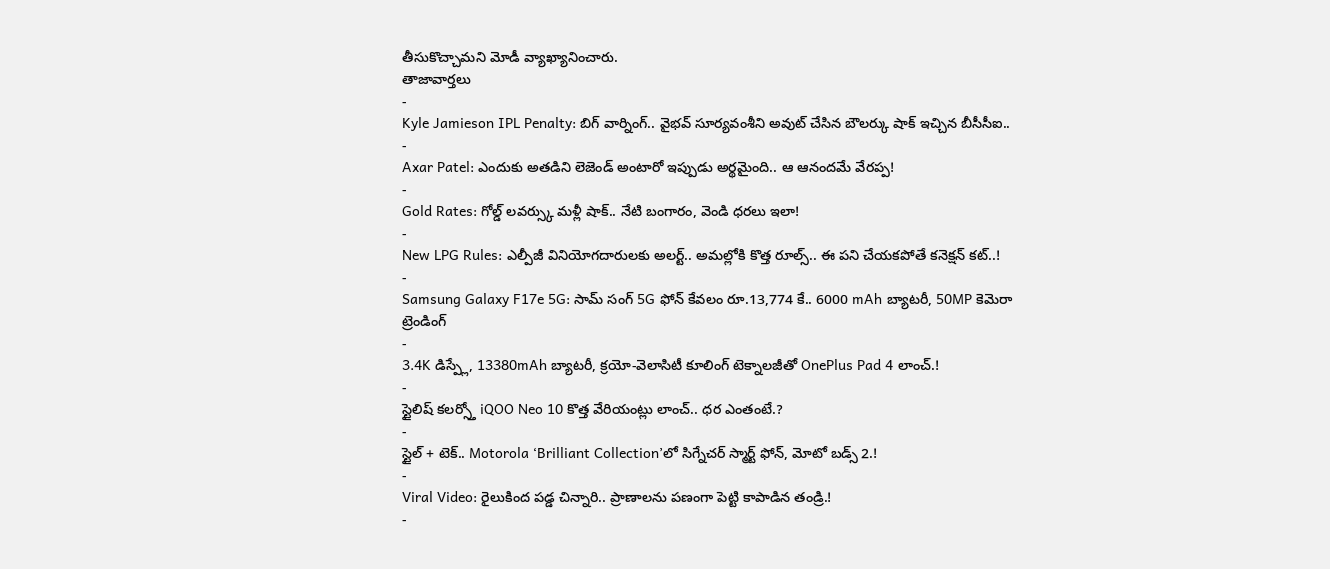తీసుకొచ్చామని మోడీ వ్యాఖ్యానించారు.
తాజావార్తలు
-
Kyle Jamieson IPL Penalty: బిగ్ వార్నింగ్.. వైభవ్ సూర్యవంశీని అవుట్ చేసిన బౌలర్కు షాక్ ఇచ్చిన బీసీసీఐ..
-
Axar Patel: ఎందుకు అతడిని లెజెండ్ అంటారో ఇప్పుడు అర్థమైంది.. ఆ ఆనందమే వేరప్ప!
-
Gold Rates: గోల్డ్ లవర్స్కు మళ్లీ షాక్.. నేటి బంగారం, వెండి ధరలు ఇలా!
-
New LPG Rules: ఎల్పీజీ వినియోగదారులకు అలర్ట్.. అమల్లోకి కొత్త రూల్స్.. ఈ పని చేయకపోతే కనెక్షన్ కట్..!
-
Samsung Galaxy F17e 5G: సామ్ సంగ్ 5G ఫోన్ కేవలం రూ.13,774 కే.. 6000 mAh బ్యాటరీ, 50MP కెమెరా
ట్రెండింగ్
-
3.4K డిస్ప్లే, 13380mAh బ్యాటరీ, క్రయో-వెలాసిటీ కూలింగ్ టెక్నాలజీతో OnePlus Pad 4 లాంచ్.!
-
స్టైలిష్ కలర్స్తో iQOO Neo 10 కొత్త వేరియంట్లు లాంచ్.. ధర ఎంతంటే.?
-
స్టైల్ + టెక్.. Motorola ‘Brilliant Collection’లో సిగ్నేచర్ స్మార్ట్ ఫోన్, మోటో బడ్స్ 2.!
-
Viral Video: రైలుకింద పడ్డ చిన్నారి.. ప్రాణాలను పణంగా పెట్టి కాపాడిన తండ్రి.!
-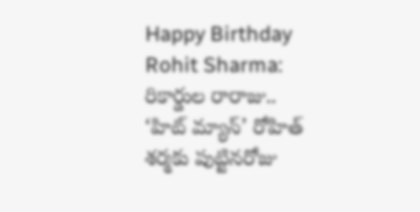Happy Birthday Rohit Sharma: రికార్డుల రారాజు.. ‘హిట్ మ్యాన్’ రోహిత్ శర్మకు పుట్టినరోజు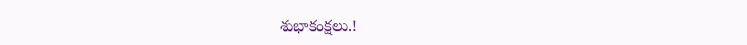శుభాకంక్షలు.!